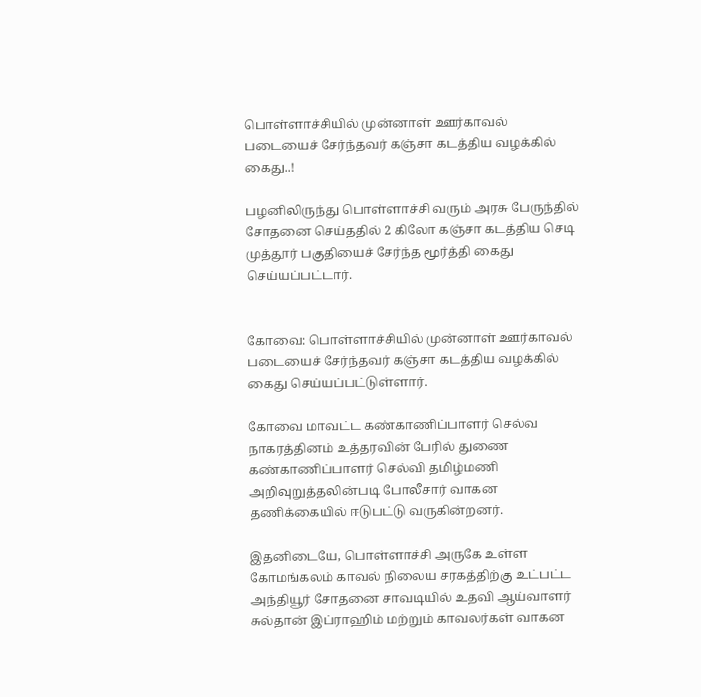பொள்ளாச்சியில் முன்னாள் ஊர்காவல் படையைச் சேர்ந்தவர் கஞ்சா கடத்திய வழக்கில் கைது..!

பழனிலிருந்து பொள்ளாச்சி வரும் அரசு பேருந்தில் சோதனை செய்ததில் 2 கிலோ கஞ்சா கடத்திய செடி முத்தூர் பகுதியைச் சேர்ந்த மூர்த்தி கைது செய்யப்பட்டார்.


கோவை: பொள்ளாச்சியில் முன்னாள் ஊர்காவல் படையைச் சேர்ந்தவர் கஞ்சா கடத்திய வழக்கில் கைது செய்யப்பட்டுள்ளார்.

கோவை மாவட்ட கண்காணிப்பாளர் செல்வ நாகரத்தினம் உத்தரவின் பேரில் துணை கண்காணிப்பாளர் செல்வி தமிழ்மணி அறிவுறுத்தலின்படி போலீசார் வாகன தணிக்கையில் ஈடுபட்டு வருகின்றனர்.

இதனிடையே, பொள்ளாச்சி அருகே உள்ள கோமங்கலம் காவல் நிலைய சரகத்திற்கு உட்பட்ட அந்தியூர் சோதனை சாவடியில் உதவி ஆய்வாளர் சுல்தான் இப்ராஹிம் மற்றும் காவலர்கள் வாகன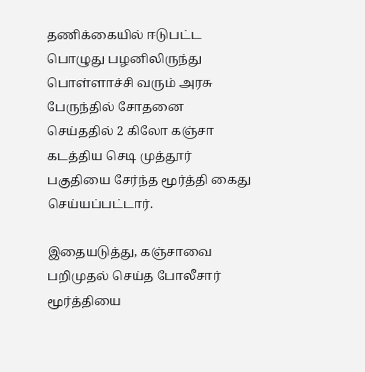தணிக்கையில் ஈடுபட்ட பொழுது பழனிலிருந்து பொள்ளாச்சி வரும் அரசு பேருந்தில் சோதனை செய்ததில் 2 கிலோ கஞ்சா கடத்திய செடி முத்தூர் பகுதியை சேர்ந்த மூர்த்தி கைது செய்யப்பட்டார்.

இதையடுத்து, கஞ்சாவை பறிமுதல் செய்த போலீசார் மூர்த்தியை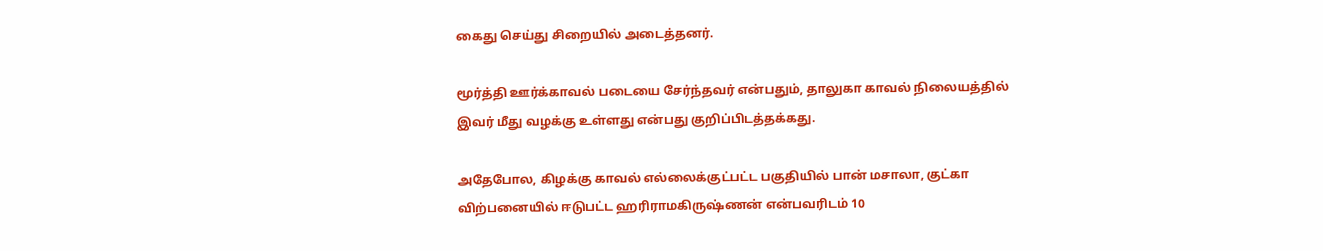கைது செய்து சிறையில் அடைத்தனர்.

மூர்த்தி ஊர்க்காவல் படையை சேர்ந்தவர் என்பதும், தாலுகா காவல் நிலையத்தில் இவர் மீது வழக்கு உள்ளது என்பது குறிப்பிடத்தக்கது.

அதேபோல, கிழக்கு காவல் எல்லைக்குட்பட்ட பகுதியில் பான் மசாலா, குட்கா விற்பனையில் ஈடுபட்ட ஹரிராமகிருஷ்ணன் என்பவரிடம் 10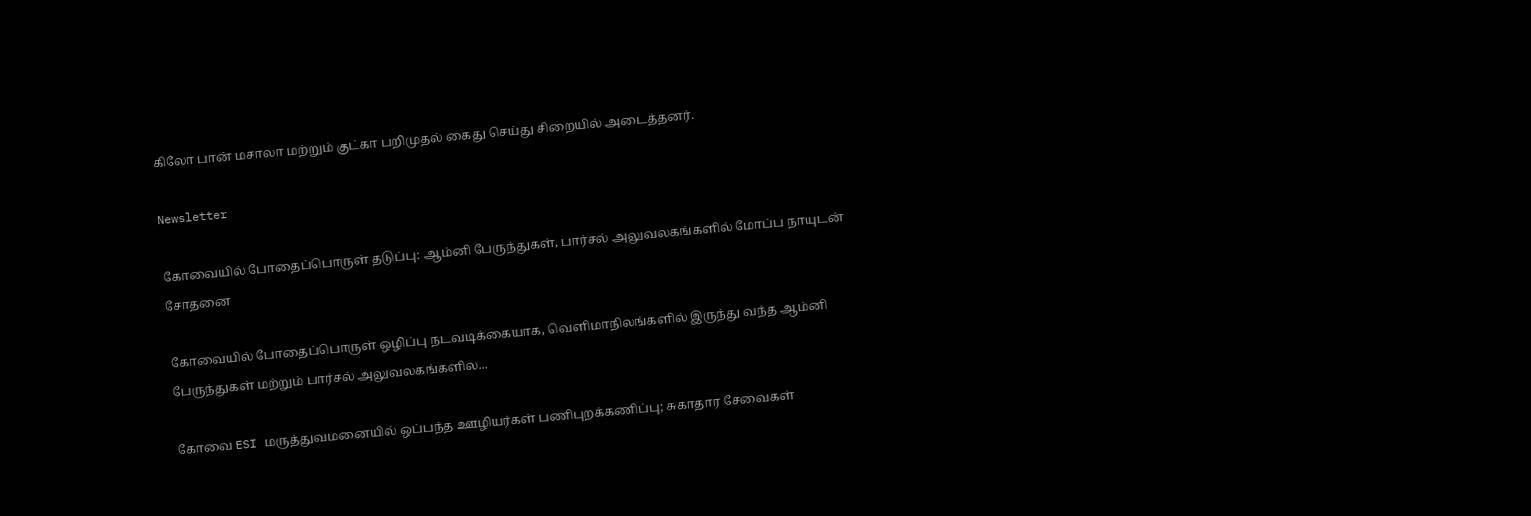கிலோ பான் மசாலா மற்றும் குட்கா பறிமுதல் கைது செய்து சிறையில் அடைத்தனர்.

Newsletter

கோவையில் போதைப்பொருள் தடுப்பு: ஆம்னி பேருந்துகள், பார்சல் அலுவலகங்களில் மோப்ப நாயுடன் சோதனை

கோவையில் போதைப்பொருள் ஒழிப்பு நடவடிக்கையாக, வெளிமாநிலங்களில் இருந்து வந்த ஆம்னி பேருந்துகள் மற்றும் பார்சல் அலுவலகங்களில...

கோவை ESI மருத்துவமனையில் ஒப்பந்த ஊழியர்கள் பணிபுறக்கணிப்பு; சுகாதார சேவைகள்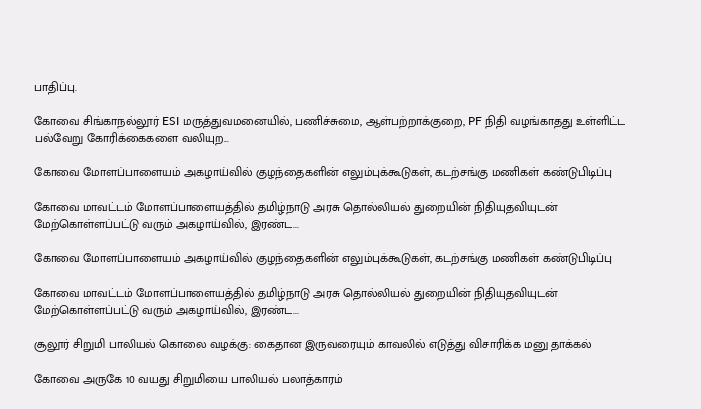பாதிப்பு.

கோவை சிங்காநல்லூர் ESI மருத்துவமனையில், பணிச்சுமை, ஆள்பற்றாக்குறை, PF நிதி வழங்காதது உள்ளிட்ட பல்வேறு கோரிக்கைகளை வலியுற...

கோவை மோளப்பாளையம் அகழாய்வில் குழந்தைகளின் எலும்புக்கூடுகள், கடற்சங்கு மணிகள் கண்டுபிடிப்பு

கோவை மாவட்டம் மோளப்பாளையத்தில் தமிழ்நாடு அரசு தொல்லியல் துறையின் நிதியுதவியுடன் மேற்கொள்ளப்பட்டு வரும் அகழாய்வில், இரண்ட...

கோவை மோளப்பாளையம் அகழாய்வில் குழந்தைகளின் எலும்புக்கூடுகள், கடற்சங்கு மணிகள் கண்டுபிடிப்பு

கோவை மாவட்டம் மோளப்பாளையத்தில் தமிழ்நாடு அரசு தொல்லியல் துறையின் நிதியுதவியுடன் மேற்கொள்ளப்பட்டு வரும் அகழாய்வில், இரண்ட...

சூலூர் சிறுமி பாலியல் கொலை வழக்கு: கைதான இருவரையும் காவலில் எடுத்து விசாரிக்க மனு தாக்கல்

கோவை அருகே 10 வயது சிறுமியை பாலியல் பலாத்காரம்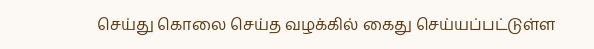செய்து கொலை செய்த வழக்கில் கைது செய்யப்பட்டுள்ள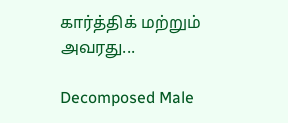கார்த்திக் மற்றும் அவரது...

Decomposed Male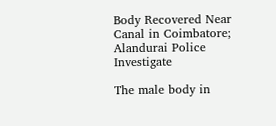Body Recovered Near Canal in Coimbatore; Alandurai Police Investigate

The male body in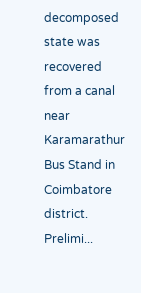decomposed state was recovered from a canal near Karamarathur Bus Stand in Coimbatore district. Prelimi...